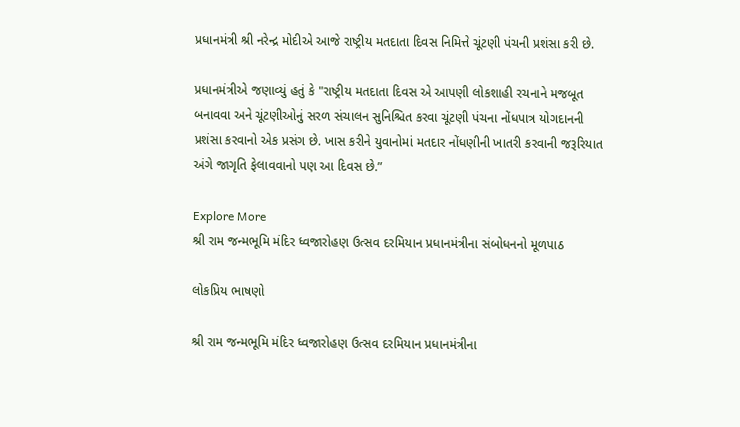પ્રધાનમંત્રી શ્રી નરેન્દ્ર મોદીએ આજે રાષ્ટ્રીય મતદાતા દિવસ નિમિત્તે ચૂંટણી પંચની પ્રશંસા કરી છે.

પ્રધાનમંત્રીએ જણાવ્યું હતું કે "રાષ્ટ્રીય મતદાતા દિવસ એ આપણી લોકશાહી રચનાને મજબૂત બનાવવા અને ચૂંટણીઓનું સરળ સંચાલન સુનિશ્ચિત કરવા ચૂંટણી પંચના નોંધપાત્ર યોગદાનની પ્રશંસા કરવાનો એક પ્રસંગ છે. ખાસ કરીને યુવાનોમાં મતદાર નોંધણીની ખાતરી કરવાની જરૂરિયાત અંગે જાગૃતિ ફેલાવવાનો પણ આ દિવસ છે.”

Explore More
શ્રી રામ જન્મભૂમિ મંદિર ધ્વજારોહણ ઉત્સવ દરમિયાન પ્રધાનમંત્રીના સંબોધનનો મૂળપાઠ

લોકપ્રિય ભાષણો

શ્રી રામ જન્મભૂમિ મંદિર ધ્વજારોહણ ઉત્સવ દરમિયાન પ્રધાનમંત્રીના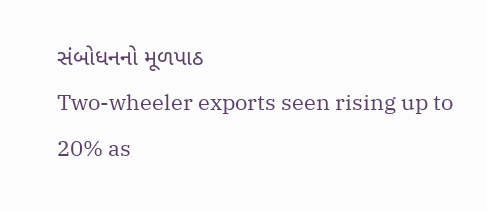સંબોધનનો મૂળપાઠ
Two-wheeler exports seen rising up to 20% as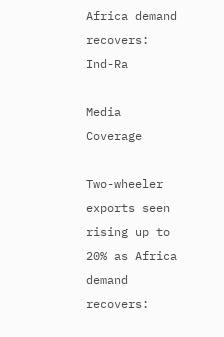Africa demand recovers: Ind-Ra

Media Coverage

Two-wheeler exports seen rising up to 20% as Africa demand recovers: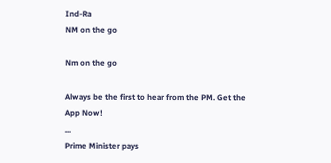Ind-Ra
NM on the go

Nm on the go

Always be the first to hear from the PM. Get the App Now!
...
Prime Minister pays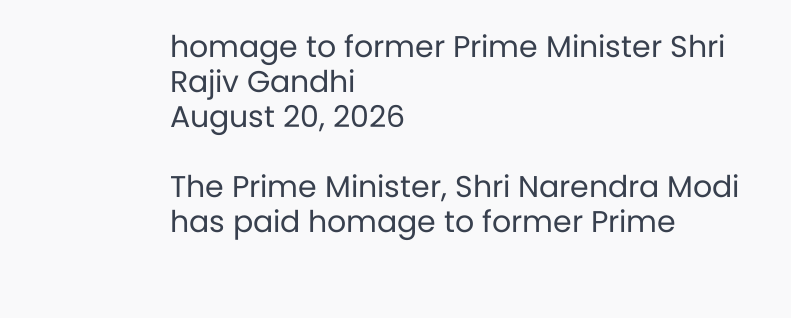homage to former Prime Minister Shri Rajiv Gandhi
August 20, 2026

The Prime Minister, Shri Narendra Modi has paid homage to former Prime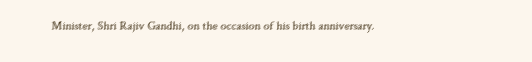Minister, Shri Rajiv Gandhi, on the occasion of his birth anniversary.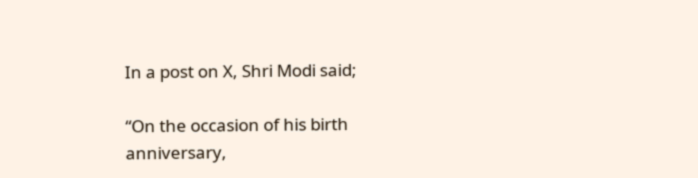In a post on X, Shri Modi said;

“On the occasion of his birth anniversary,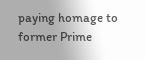paying homage to former Prime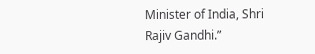Minister of India, Shri Rajiv Gandhi.”